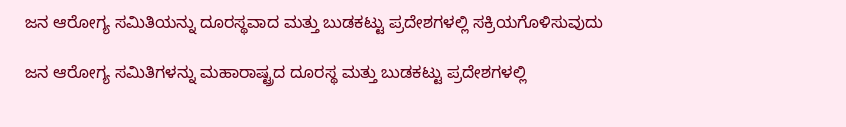ಜನ ಆರೋಗ್ಯ ಸಮಿತಿಯನ್ನು ದೂರಸ್ಥವಾದ ಮತ್ತು ಬುಡಕಟ್ಟು ಪ್ರದೇಶಗಳಲ್ಲಿ ಸಕ್ರಿಯಗೊಳಿಸುವುದು

ಜನ ಆರೋಗ್ಯ ಸಮಿತಿಗಳನ್ನು ಮಹಾರಾಷ್ಟ್ರದ ದೂರಸ್ಥ ಮತ್ತು ಬುಡಕಟ್ಟು ಪ್ರದೇಶಗಳಲ್ಲಿ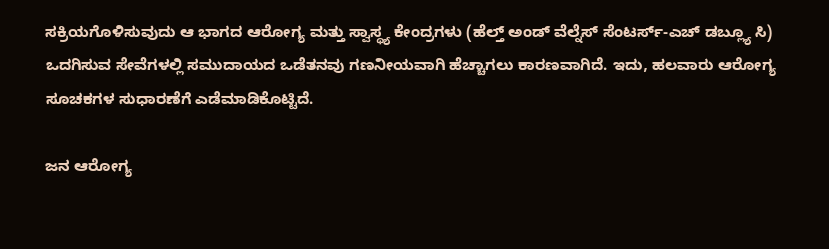ಸಕ್ರಿಯಗೊಳಿಸುವುದು ಆ ಭಾಗದ ಆರೋಗ್ಯ ಮತ್ತು ಸ್ವಾಸ್ಥ್ಯ ಕೇಂದ್ರಗಳು (ಹೆಲ್ತ್ ಅಂಡ್ ವೆಲ್ನೆಸ್ ಸೆಂಟರ್ಸ್-ಎಚ್ ಡಬ್ಲ್ಯೂ ಸಿ) ಒದಗಿಸುವ ಸೇವೆಗಳಲ್ಲಿ ಸಮುದಾಯದ ಒಡೆತನವು ಗಣನೀಯವಾಗಿ ಹೆಚ್ಚಾಗಲು ಕಾರಣವಾಗಿದೆ. ಇದು, ಹಲವಾರು ಆರೋಗ್ಯ ಸೂಚಕಗಳ ಸುಧಾರಣೆಗೆ ಎಡೆಮಾಡಿಕೊಟ್ಟಿದೆ.

ಜನ ಆರೋಗ್ಯ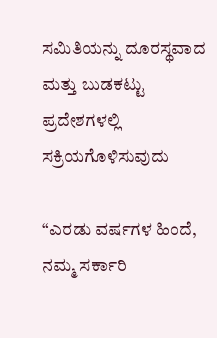ಸಮಿತಿಯನ್ನು ದೂರಸ್ಥವಾದ ಮತ್ತು ಬುಡಕಟ್ಟು ಪ್ರದೇಶಗಳಲ್ಲಿ ಸಕ್ರಿಯಗೊಳಿಸುವುದು

“ಎರಡು ವರ್ಷಗಳ ಹಿಂದೆ, ನಮ್ಮ ಸರ್ಕಾರಿ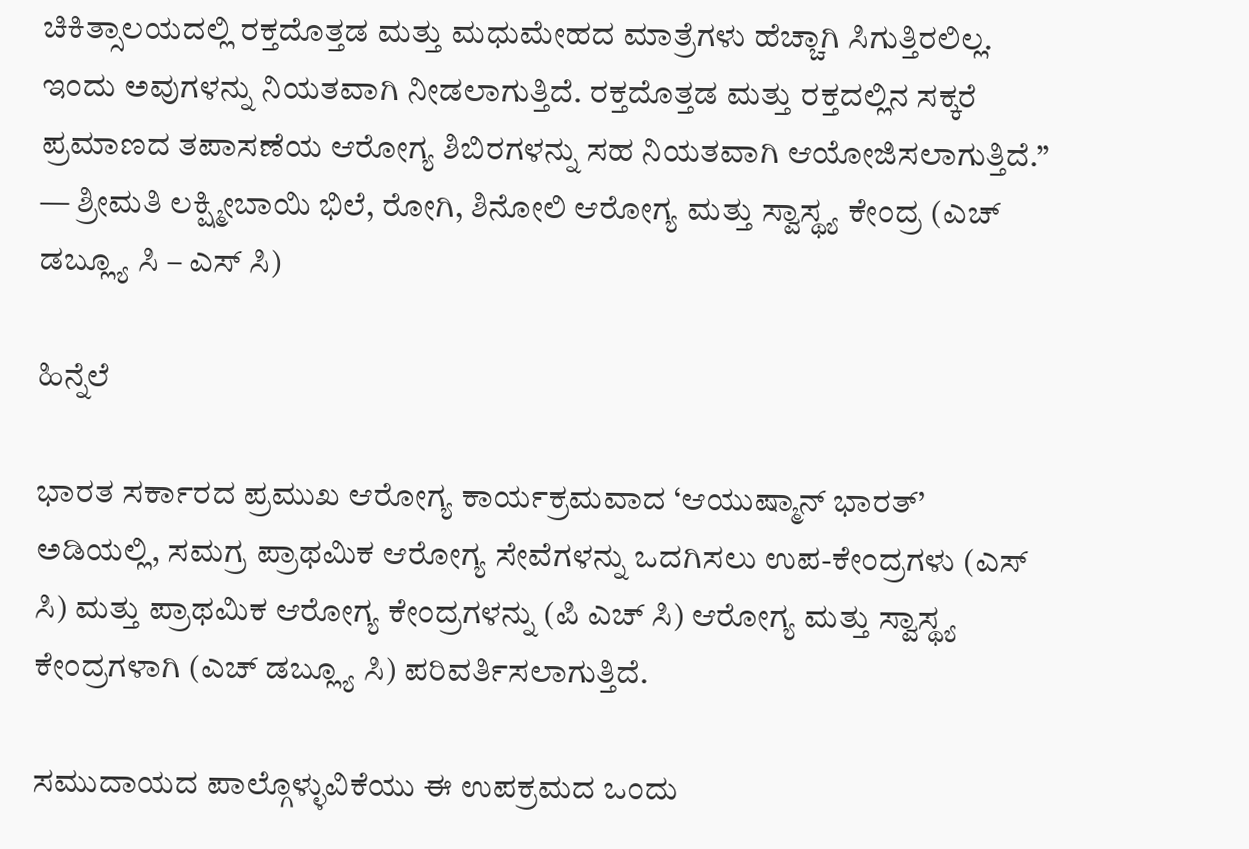ಚಿಕಿತ್ಸಾಲಯದಲ್ಲಿ ರಕ್ತದೊತ್ತಡ ಮತ್ತು ಮಧುಮೇಹದ ಮಾತ್ರೆಗಳು ಹೆಚ್ಚಾಗಿ ಸಿಗುತ್ತಿರಲಿಲ್ಲ. ಇಂದು ಅವುಗಳನ್ನು ನಿಯತವಾಗಿ ನೀಡಲಾಗುತ್ತಿದೆ. ರಕ್ತದೊತ್ತಡ ಮತ್ತು ರಕ್ತದಲ್ಲಿನ ಸಕ್ಕರೆ ಪ್ರಮಾಣದ ತಪಾಸಣೆಯ ಆರೋಗ್ಯ ಶಿಬಿರಗಳನ್ನು ಸಹ ನಿಯತವಾಗಿ ಆಯೋಜಿಸಲಾಗುತ್ತಿದೆ.” — ಶ್ರೀಮತಿ ಲಕ್ಷ್ಮೀಬಾಯಿ ಭಿಲೆ, ರೋಗಿ, ಶಿನೋಲಿ ಆರೋಗ್ಯ ಮತ್ತು ಸ್ವಾಸ್ಥ್ಯ ಕೇಂದ್ರ (ಎಚ್ ಡಬ್ಲ್ಯೂ ಸಿ – ಎಸ್ ಸಿ)

ಹಿನ್ನೆಲೆ

ಭಾರತ ಸರ್ಕಾರದ ಪ್ರಮುಖ ಆರೋಗ್ಯ ಕಾರ್ಯಕ್ರಮವಾದ ‘ಆಯುಷ್ಮಾನ್ ಭಾರತ್’ ಅಡಿಯಲ್ಲಿ, ಸಮಗ್ರ ಪ್ರಾಥಮಿಕ ಆರೋಗ್ಯ ಸೇವೆಗಳನ್ನು ಒದಗಿಸಲು ಉಪ-ಕೇಂದ್ರಗಳು (ಎಸ್ ಸಿ) ಮತ್ತು ಪ್ರಾಥಮಿಕ ಆರೋಗ್ಯ ಕೇಂದ್ರಗಳನ್ನು (ಪಿ ಎಚ್ ಸಿ) ಆರೋಗ್ಯ ಮತ್ತು ಸ್ವಾಸ್ಥ್ಯ ಕೇಂದ್ರಗಳಾಗಿ (ಎಚ್ ಡಬ್ಲ್ಯೂ ಸಿ) ಪರಿವರ್ತಿಸಲಾಗುತ್ತಿದೆ.

ಸಮುದಾಯದ ಪಾಲ್ಗೊಳ್ಳುವಿಕೆಯು ಈ ಉಪಕ್ರಮದ ಒಂದು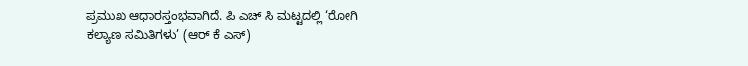ಪ್ರಮುಖ ಆಧಾರಸ್ತಂಭವಾಗಿದೆ. ಪಿ ಎಚ್ ಸಿ ಮಟ್ಟದಲ್ಲಿ ‘ರೋಗಿ ಕಲ್ಯಾಣ ಸಮಿತಿಗಳು’ (ಆರ್ ಕೆ ಎಸ್)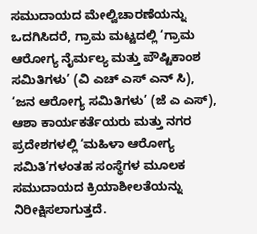ಸಮುದಾಯದ ಮೇಲ್ವಿಚಾರಣೆಯನ್ನು ಒದಗಿಸಿದರೆ, ಗ್ರಾಮ ಮಟ್ಟದಲ್ಲಿ ‘ಗ್ರಾಮ ಆರೋಗ್ಯ ನೈರ್ಮಲ್ಯ ಮತ್ತು ಪೌಷ್ಟಿಕಾಂಶ ಸಮಿತಿಗಳು’ (ವಿ ಎಚ್ ಎಸ್ ಎನ್ ಸಿ), ‘ಜನ ಆರೋಗ್ಯ ಸಮಿತಿಗಳು’ (ಜೆ ಎ ಎಸ್), ಆಶಾ ಕಾರ್ಯಕರ್ತೆಯರು ಮತ್ತು ನಗರ ಪ್ರದೇಶಗಳಲ್ಲಿ ‘ಮಹಿಳಾ ಆರೋಗ್ಯ ಸಮಿತಿ’ಗಳಂತಹ ಸಂಸ್ಥೆಗಳ ಮೂಲಕ ಸಮುದಾಯದ ಕ್ರಿಯಾಶೀಲತೆಯನ್ನು ನಿರೀಕ್ಷಿಸಲಾಗುತ್ತದೆ.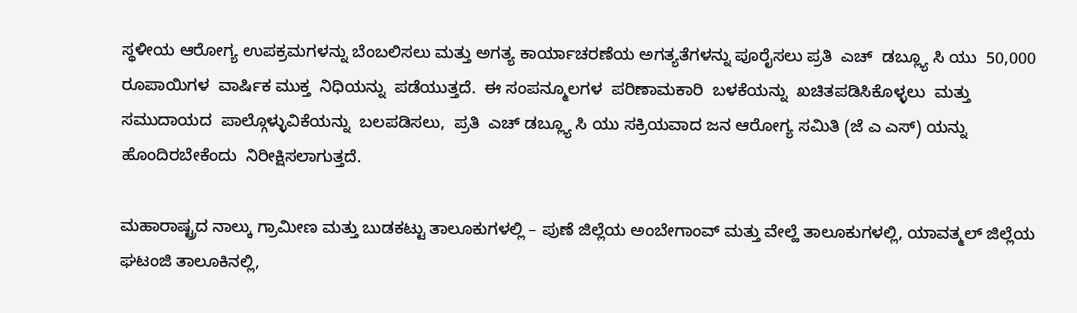ಸ್ಥಳೀಯ ಆರೋಗ್ಯ ಉಪಕ್ರಮಗಳನ್ನು ಬೆಂಬಲಿಸಲು ಮತ್ತು ಅಗತ್ಯ ಕಾರ್ಯಾಚರಣೆಯ ಅಗತ್ಯತೆಗಳನ್ನು ಪೂರೈಸಲು ಪ್ರತಿ  ಎಚ್  ಡಬ್ಲ್ಯೂ ಸಿ ಯು  50,000  ರೂಪಾಯಿಗಳ  ವಾರ್ಷಿಕ ಮುಕ್ತ  ನಿಧಿಯನ್ನು  ಪಡೆಯುತ್ತದೆ.  ಈ ಸಂಪನ್ಮೂಲಗಳ  ಪರಿಣಾಮಕಾರಿ  ಬಳಕೆಯನ್ನು  ಖಚಿತಪಡಿಸಿಕೊಳ್ಳಲು  ಮತ್ತು  ಸಮುದಾಯದ  ಪಾಲ್ಗೊಳ್ಳುವಿಕೆಯನ್ನು  ಬಲಪಡಿಸಲು,  ಪ್ರತಿ  ಎಚ್ ಡಬ್ಲ್ಯೂ ಸಿ ಯು ಸಕ್ರಿಯವಾದ ಜನ ಆರೋಗ್ಯ ಸಮಿತಿ (ಜೆ ಎ ಎಸ್) ಯನ್ನು ಹೊಂದಿರಬೇಕೆಂದು  ನಿರೀಕ್ಷಿಸಲಾಗುತ್ತದೆ.

ಮಹಾರಾಷ್ಟ್ರದ ನಾಲ್ಕು ಗ್ರಾಮೀಣ ಮತ್ತು ಬುಡಕಟ್ಟು ತಾಲೂಕುಗಳಲ್ಲಿ – ಪುಣೆ ಜಿಲ್ಲೆಯ ಅಂಬೇಗಾಂವ್ ಮತ್ತು ವೇಲ್ಹೆ ತಾಲೂಕುಗಳಲ್ಲಿ, ಯಾವತ್ಮಲ್ ಜಿಲ್ಲೆಯ ಘಟಂಜಿ ತಾಲೂಕಿನಲ್ಲಿ,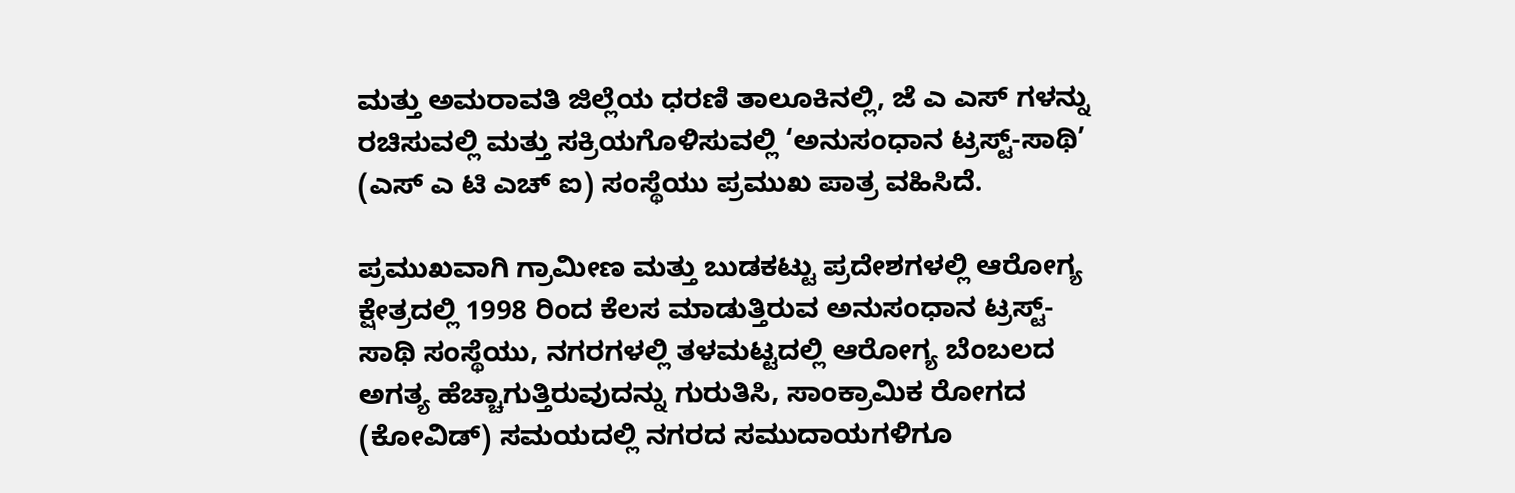ಮತ್ತು ಅಮರಾವತಿ ಜಿಲ್ಲೆಯ ಧರಣಿ ತಾಲೂಕಿನಲ್ಲಿ, ಜೆ ಎ ಎಸ್ ಗಳನ್ನು ರಚಿಸುವಲ್ಲಿ ಮತ್ತು ಸಕ್ರಿಯಗೊಳಿಸುವಲ್ಲಿ ‘ಅನುಸಂಧಾನ ಟ್ರಸ್ಟ್-ಸಾಥಿ’ (ಎಸ್ ಎ ಟಿ ಎಚ್ ಐ) ಸಂಸ್ಥೆಯು ಪ್ರಮುಖ ಪಾತ್ರ ವಹಿಸಿದೆ.

ಪ್ರಮುಖವಾಗಿ ಗ್ರಾಮೀಣ ಮತ್ತು ಬುಡಕಟ್ಟು ಪ್ರದೇಶಗಳಲ್ಲಿ ಆರೋಗ್ಯ ಕ್ಷೇತ್ರದಲ್ಲಿ 1998 ರಿಂದ ಕೆಲಸ ಮಾಡುತ್ತಿರುವ ಅನುಸಂಧಾನ ಟ್ರಸ್ಟ್-ಸಾಥಿ ಸಂಸ್ಥೆಯು, ನಗರಗಳಲ್ಲಿ ತಳಮಟ್ಟದಲ್ಲಿ ಆರೋಗ್ಯ ಬೆಂಬಲದ ಅಗತ್ಯ ಹೆಚ್ಚಾಗುತ್ತಿರುವುದನ್ನು ಗುರುತಿಸಿ, ಸಾಂಕ್ರಾಮಿಕ ರೋಗದ (ಕೋವಿಡ್) ಸಮಯದಲ್ಲಿ ನಗರದ ಸಮುದಾಯಗಳಿಗೂ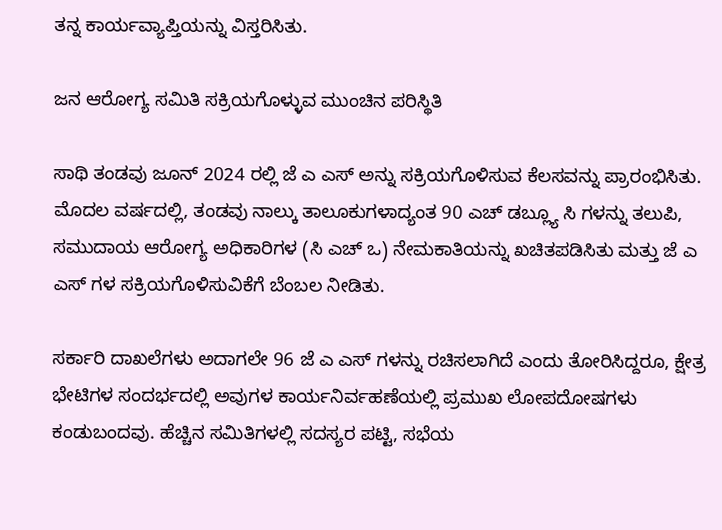ತನ್ನ ಕಾರ್ಯವ್ಯಾಪ್ತಿಯನ್ನು ವಿಸ್ತರಿಸಿತು.

ಜನ ಆರೋಗ್ಯ ಸಮಿತಿ ಸಕ್ರಿಯಗೊಳ್ಳುವ ಮುಂಚಿನ ಪರಿಸ್ಥಿತಿ

ಸಾಥಿ ತಂಡವು ಜೂನ್ 2024 ರಲ್ಲಿ ಜೆ ಎ ಎಸ್ ಅನ್ನು ಸಕ್ರಿಯಗೊಳಿಸುವ ಕೆಲಸವನ್ನು ಪ್ರಾರಂಭಿಸಿತು. ಮೊದಲ ವರ್ಷದಲ್ಲಿ, ತಂಡವು ನಾಲ್ಕು ತಾಲೂಕುಗಳಾದ್ಯಂತ 90 ಎಚ್ ಡಬ್ಲ್ಯೂ ಸಿ ಗಳನ್ನು ತಲುಪಿ, ಸಮುದಾಯ ಆರೋಗ್ಯ ಅಧಿಕಾರಿಗಳ (ಸಿ ಎಚ್ ಒ) ನೇಮಕಾತಿಯನ್ನು ಖಚಿತಪಡಿಸಿತು ಮತ್ತು ಜೆ ಎ ಎಸ್ ಗಳ ಸಕ್ರಿಯಗೊಳಿಸುವಿಕೆಗೆ ಬೆಂಬಲ ನೀಡಿತು.

ಸರ್ಕಾರಿ ದಾಖಲೆಗಳು ಅದಾಗಲೇ 96 ಜೆ ಎ ಎಸ್ ಗಳನ್ನು ರಚಿಸಲಾಗಿದೆ ಎಂದು ತೋರಿಸಿದ್ದರೂ, ಕ್ಷೇತ್ರ ಭೇಟಿಗಳ ಸಂದರ್ಭದಲ್ಲಿ ಅವುಗಳ ಕಾರ್ಯನಿರ್ವಹಣೆಯಲ್ಲಿ ಪ್ರಮುಖ ಲೋಪದೋಷಗಳು ಕಂಡುಬಂದವು. ಹೆಚ್ಚಿನ ಸಮಿತಿಗಳಲ್ಲಿ ಸದಸ್ಯರ ಪಟ್ಟಿ, ಸಭೆಯ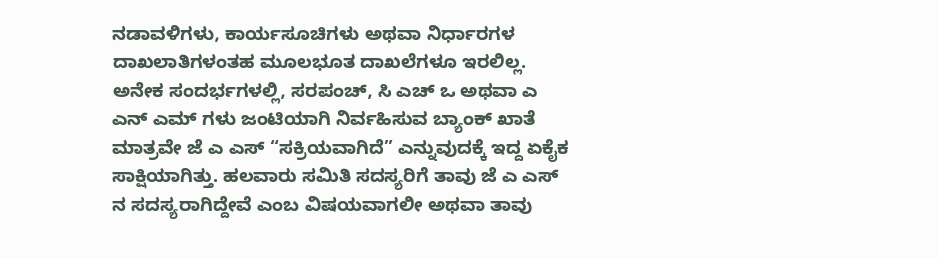ನಡಾವಳಿಗಳು, ಕಾರ್ಯಸೂಚಿಗಳು ಅಥವಾ ನಿರ್ಧಾರಗಳ ದಾಖಲಾತಿಗಳಂತಹ ಮೂಲಭೂತ ದಾಖಲೆಗಳೂ ಇರಲಿಲ್ಲ. ಅನೇಕ ಸಂದರ್ಭಗಳಲ್ಲಿ, ಸರಪಂಚ್, ಸಿ ಎಚ್ ಒ ಅಥವಾ ಎ ಎನ್ ಎಮ್ ಗಳು ಜಂಟಿಯಾಗಿ ನಿರ್ವಹಿಸುವ ಬ್ಯಾಂಕ್ ಖಾತೆ ಮಾತ್ರವೇ ಜೆ ಎ ಎಸ್ “ಸಕ್ರಿಯವಾಗಿದೆ” ಎನ್ನುವುದಕ್ಕೆ ಇದ್ದ ಏಕೈಕ ಸಾಕ್ಷಿಯಾಗಿತ್ತು. ಹಲವಾರು ಸಮಿತಿ ಸದಸ್ಯರಿಗೆ ತಾವು ಜೆ ಎ ಎಸ್ ನ ಸದಸ್ಯರಾಗಿದ್ದೇವೆ ಎಂಬ ವಿಷಯವಾಗಲೀ ಅಥವಾ ತಾವು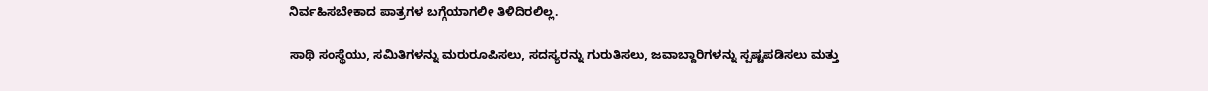ನಿರ್ವಹಿಸಬೇಕಾದ ಪಾತ್ರಗಳ ಬಗ್ಗೆಯಾಗಲೀ ತಿಳಿದಿರಲಿಲ್ಲ.

ಸಾಥಿ ಸಂಸ್ಥೆಯು, ಸಮಿತಿಗಳನ್ನು ಮರುರೂಪಿಸಲು, ಸದಸ್ಯರನ್ನು ಗುರುತಿಸಲು, ಜವಾಬ್ದಾರಿಗಳನ್ನು ಸ್ಪಷ್ಟಪಡಿಸಲು ಮತ್ತು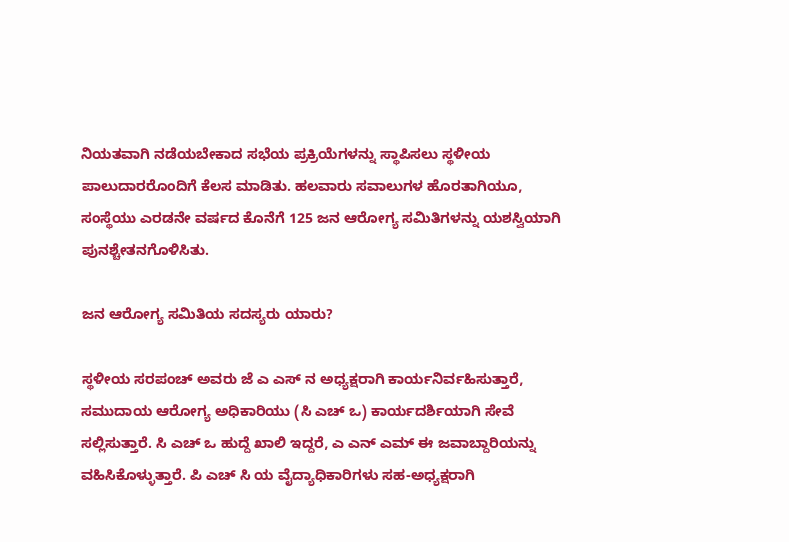ನಿಯತವಾಗಿ ನಡೆಯಬೇಕಾದ ಸಭೆಯ ಪ್ರಕ್ರಿಯೆಗಳನ್ನು ಸ್ಥಾಪಿಸಲು ಸ್ಥಳೀಯ ಪಾಲುದಾರರೊಂದಿಗೆ ಕೆಲಸ ಮಾಡಿತು. ಹಲವಾರು ಸವಾಲುಗಳ ಹೊರತಾಗಿಯೂ, ಸಂಸ್ಥೆಯು ಎರಡನೇ ವರ್ಷದ ಕೊನೆಗೆ 125 ಜನ ಆರೋಗ್ಯ ಸಮಿತಿಗಳನ್ನು ಯಶಸ್ವಿಯಾಗಿ ಪುನಶ್ಚೇತನಗೊಳಿಸಿತು.

ಜನ ಆರೋಗ್ಯ ಸಮಿತಿಯ ಸದಸ್ಯರು ಯಾರು?

ಸ್ಥಳೀಯ ಸರಪಂಚ್ ಅವರು ಜೆ ಎ ಎಸ್ ನ ಅಧ್ಯಕ್ಷರಾಗಿ ಕಾರ್ಯನಿರ್ವಹಿಸುತ್ತಾರೆ, ಸಮುದಾಯ ಆರೋಗ್ಯ ಅಧಿಕಾರಿಯು (ಸಿ ಎಚ್ ಒ) ಕಾರ್ಯದರ್ಶಿಯಾಗಿ ಸೇವೆ ಸಲ್ಲಿಸುತ್ತಾರೆ. ಸಿ ಎಚ್ ಒ ಹುದ್ದೆ ಖಾಲಿ ಇದ್ದರೆ, ಎ ಎನ್ ಎಮ್ ಈ ಜವಾಬ್ದಾರಿಯನ್ನು ವಹಿಸಿಕೊಳ್ಳುತ್ತಾರೆ. ಪಿ ಎಚ್ ಸಿ ಯ ವೈದ್ಯಾಧಿಕಾರಿಗಳು ಸಹ-ಅಧ್ಯಕ್ಷರಾಗಿ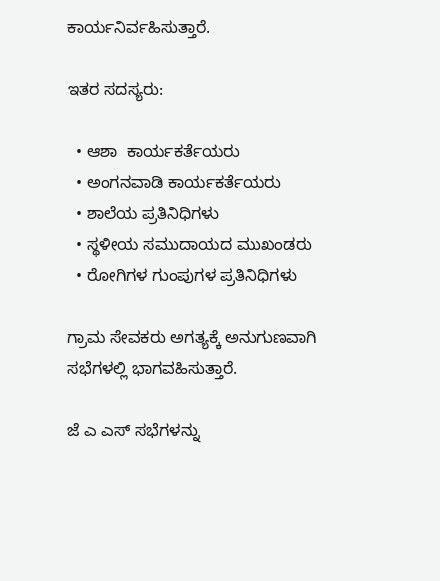ಕಾರ್ಯನಿರ್ವಹಿಸುತ್ತಾರೆ.

ಇತರ ಸದಸ್ಯರು:

  • ಆಶಾ  ಕಾರ್ಯಕರ್ತೆಯರು
  • ಅಂಗನವಾಡಿ ಕಾರ್ಯಕರ್ತೆಯರು
  • ಶಾಲೆಯ ಪ್ರತಿನಿಧಿಗಳು
  • ಸ್ಥಳೀಯ ಸಮುದಾಯದ ಮುಖಂಡರು
  • ರೋಗಿಗಳ ಗುಂಪುಗಳ ಪ್ರತಿನಿಧಿಗಳು

ಗ್ರಾಮ ಸೇವಕರು ಅಗತ್ಯಕ್ಕೆ ಅನುಗುಣವಾಗಿ ಸಭೆಗಳಲ್ಲಿ ಭಾಗವಹಿಸುತ್ತಾರೆ.

ಜೆ ಎ ಎಸ್ ಸಭೆಗಳನ್ನು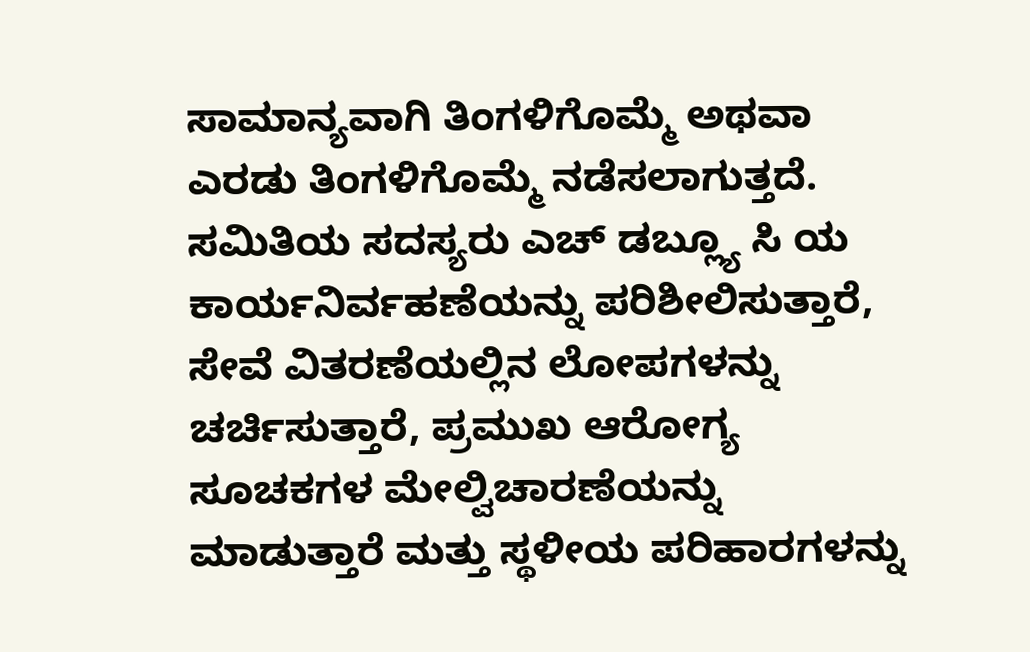ಸಾಮಾನ್ಯವಾಗಿ ತಿಂಗಳಿಗೊಮ್ಮೆ ಅಥವಾ ಎರಡು ತಿಂಗಳಿಗೊಮ್ಮೆ ನಡೆಸಲಾಗುತ್ತದೆ. ಸಮಿತಿಯ ಸದಸ್ಯರು ಎಚ್ ಡಬ್ಲ್ಯೂ ಸಿ ಯ ಕಾರ್ಯನಿರ್ವಹಣೆಯನ್ನು ಪರಿಶೀಲಿಸುತ್ತಾರೆ, ಸೇವೆ ವಿತರಣೆಯಲ್ಲಿನ ಲೋಪಗಳನ್ನು ಚರ್ಚಿಸುತ್ತಾರೆ, ಪ್ರಮುಖ ಆರೋಗ್ಯ ಸೂಚಕಗಳ ಮೇಲ್ವಿಚಾರಣೆಯನ್ನು ಮಾಡುತ್ತಾರೆ ಮತ್ತು ಸ್ಥಳೀಯ ಪರಿಹಾರಗಳನ್ನು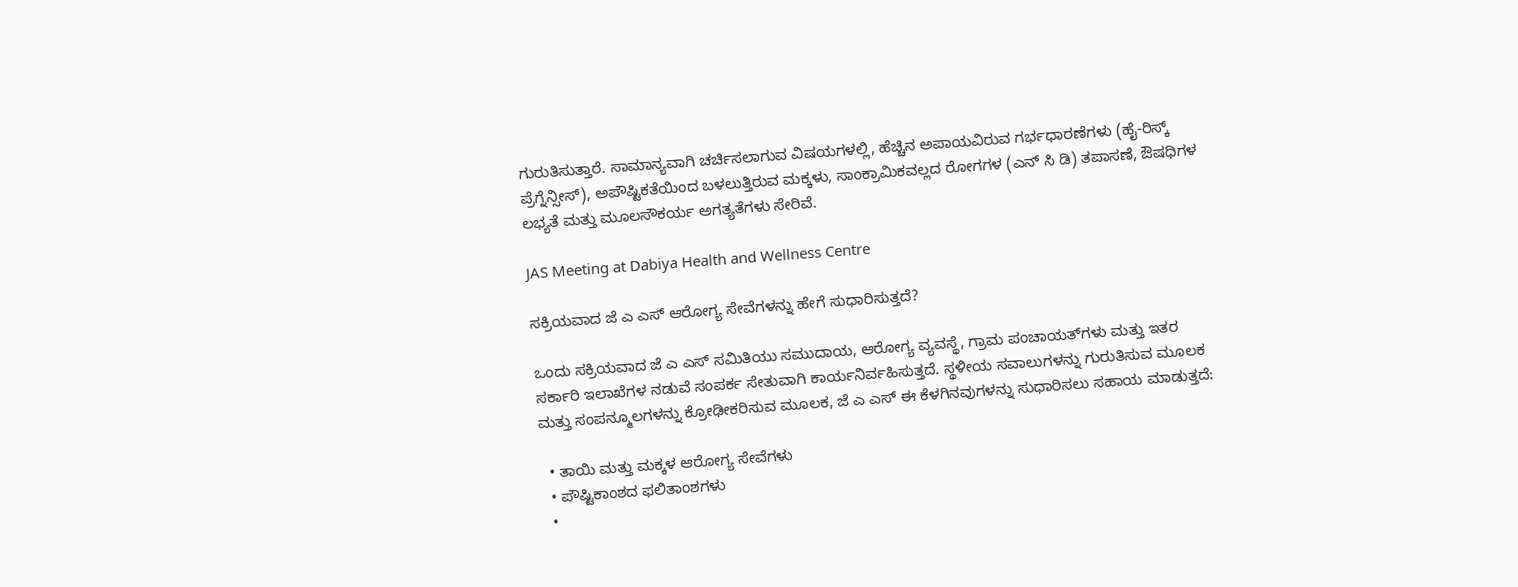ಗುರುತಿಸುತ್ತಾರೆ. ಸಾಮಾನ್ಯವಾಗಿ ಚರ್ಚಿಸಲಾಗುವ ವಿಷಯಗಳಲ್ಲಿ, ಹೆಚ್ಚಿನ ಅಪಾಯವಿರುವ ಗರ್ಭಧಾರಣೆಗಳು (ಹೈ-ರಿಸ್ಕ್ ಪ್ರೆಗ್ನೆನ್ಸೀಸ್), ಅಪೌಷ್ಟಿಕತೆಯಿಂದ ಬಳಲುತ್ತಿರುವ ಮಕ್ಕಳು, ಸಾಂಕ್ರಾಮಿಕವಲ್ಲದ ರೋಗಗಳ (ಎನ್ ಸಿ ಡಿ) ತಪಾಸಣೆ, ಔಷಧಿಗಳ ಲಭ್ಯತೆ ಮತ್ತು ಮೂಲಸೌಕರ್ಯ ಅಗತ್ಯತೆಗಳು ಸೇರಿವೆ.

JAS Meeting at Dabiya Health and Wellness Centre

ಸಕ್ರಿಯವಾದ ಜೆ ಎ ಎಸ್ ಆರೋಗ್ಯ ಸೇವೆಗಳನ್ನು ಹೇಗೆ ಸುಧಾರಿಸುತ್ತದೆ?

ಒಂದು ಸಕ್ರಿಯವಾದ ಜೆ ಎ ಎಸ್ ಸಮಿತಿಯು ಸಮುದಾಯ, ಆರೋಗ್ಯ ವ್ಯವಸ್ಥೆ, ಗ್ರಾಮ ಪಂಚಾಯತ್‌ಗಳು ಮತ್ತು ಇತರ ಸರ್ಕಾರಿ ಇಲಾಖೆಗಳ ನಡುವೆ ಸಂಪರ್ಕ ಸೇತುವಾಗಿ ಕಾರ್ಯನಿರ್ವಹಿಸುತ್ತದೆ. ಸ್ಥಳೀಯ ಸವಾಲುಗಳನ್ನು ಗುರುತಿಸುವ ಮೂಲಕ ಮತ್ತು ಸಂಪನ್ಮೂಲಗಳನ್ನು ಕ್ರೋಢೀಕರಿಸುವ ಮೂಲಕ, ಜೆ ಎ ಎಸ್ ಈ ಕೆಳಗಿನವುಗಳನ್ನು ಸುಧಾರಿಸಲು ಸಹಾಯ ಮಾಡುತ್ತದೆ:

  • ತಾಯಿ ಮತ್ತು ಮಕ್ಕಳ ಆರೋಗ್ಯ ಸೇವೆಗಳು
  • ಪೌಷ್ಟಿಕಾಂಶದ ಫಲಿತಾಂಶಗಳು
  •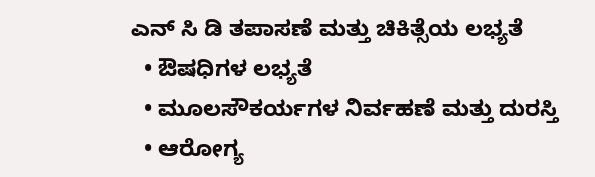ಎನ್ ಸಿ ಡಿ ತಪಾಸಣೆ ಮತ್ತು ಚಿಕಿತ್ಸೆಯ ಲಭ್ಯತೆ
  • ಔಷಧಿಗಳ ಲಭ್ಯತೆ
  • ಮೂಲಸೌಕರ್ಯಗಳ ನಿರ್ವಹಣೆ ಮತ್ತು ದುರಸ್ತಿ
  • ಆರೋಗ್ಯ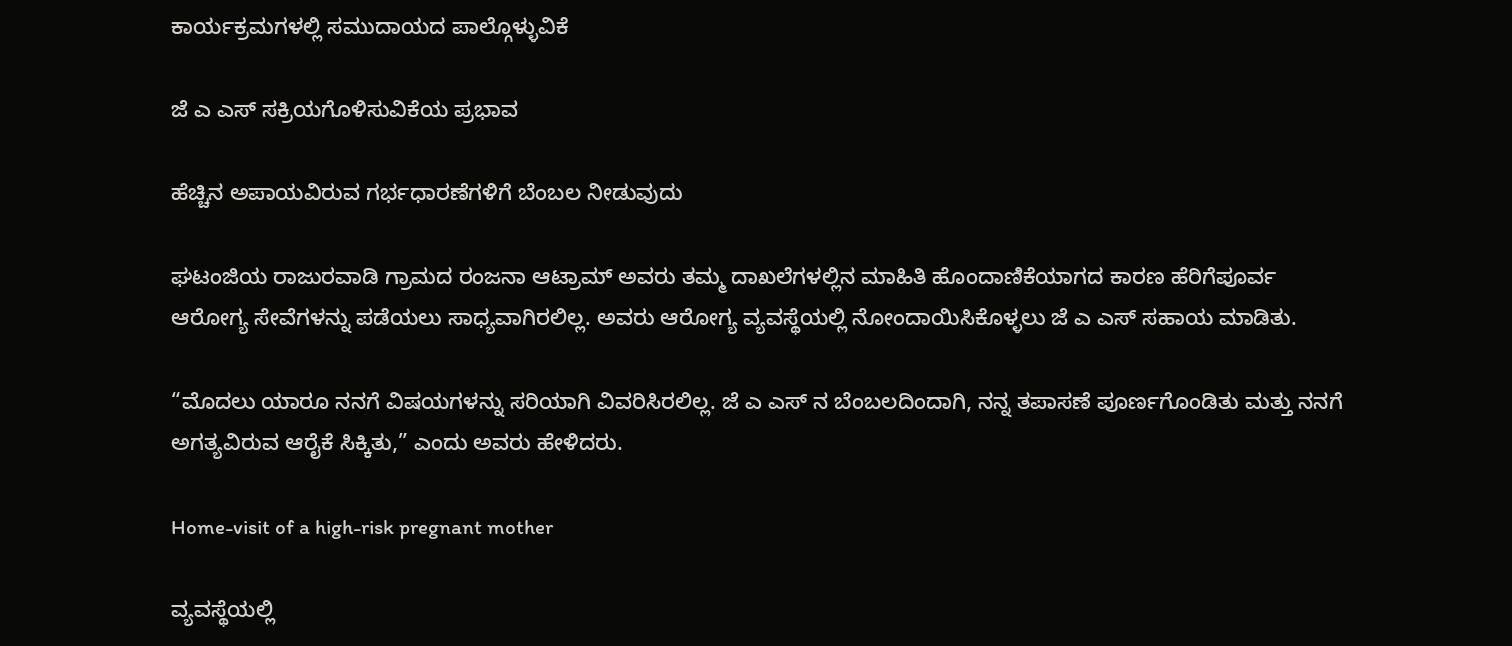ಕಾರ್ಯಕ್ರಮಗಳಲ್ಲಿ ಸಮುದಾಯದ ಪಾಲ್ಗೊಳ್ಳುವಿಕೆ

ಜೆ ಎ ಎಸ್ ಸಕ್ರಿಯಗೊಳಿಸುವಿಕೆಯ ಪ್ರಭಾವ

ಹೆಚ್ಚಿನ ಅಪಾಯವಿರುವ ಗರ್ಭಧಾರಣೆಗಳಿಗೆ ಬೆಂಬಲ ನೀಡುವುದು

ಘಟಂಜಿಯ ರಾಜುರವಾಡಿ ಗ್ರಾಮದ ರಂಜನಾ ಆಟ್ರಾಮ್ ಅವರು ತಮ್ಮ ದಾಖಲೆಗಳಲ್ಲಿನ ಮಾಹಿತಿ ಹೊಂದಾಣಿಕೆಯಾಗದ ಕಾರಣ ಹೆರಿಗೆಪೂರ್ವ ಆರೋಗ್ಯ ಸೇವೆಗಳನ್ನು ಪಡೆಯಲು ಸಾಧ್ಯವಾಗಿರಲಿಲ್ಲ. ಅವರು ಆರೋಗ್ಯ ವ್ಯವಸ್ಥೆಯಲ್ಲಿ ನೋಂದಾಯಿಸಿಕೊಳ್ಳಲು ಜೆ ಎ ಎಸ್ ಸಹಾಯ ಮಾಡಿತು.

“ಮೊದಲು ಯಾರೂ ನನಗೆ ವಿಷಯಗಳನ್ನು ಸರಿಯಾಗಿ ವಿವರಿಸಿರಲಿಲ್ಲ. ಜೆ ಎ ಎಸ್ ನ ಬೆಂಬಲದಿಂದಾಗಿ, ನನ್ನ ತಪಾಸಣೆ ಪೂರ್ಣಗೊಂಡಿತು ಮತ್ತು ನನಗೆ ಅಗತ್ಯವಿರುವ ಆರೈಕೆ ಸಿಕ್ಕಿತು,” ಎಂದು ಅವರು ಹೇಳಿದರು.

Home-visit of a high-risk pregnant mother

ವ್ಯವಸ್ಥೆಯಲ್ಲಿ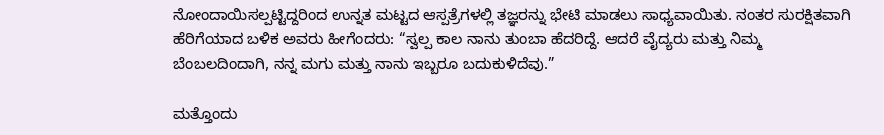ನೋಂದಾಯಿಸಲ್ಪಟ್ಟಿದ್ದರಿಂದ ಉನ್ನತ ಮಟ್ಟದ ಆಸ್ಪತ್ರೆಗಳಲ್ಲಿ ತಜ್ಞರನ್ನು ಭೇಟಿ ಮಾಡಲು ಸಾಧ್ಯವಾಯಿತು. ನಂತರ ಸುರಕ್ಷಿತವಾಗಿ ಹೆರಿಗೆಯಾದ ಬಳಿಕ ಅವರು ಹೀಗೆಂದರು: “ಸ್ವಲ್ಪ ಕಾಲ ನಾನು ತುಂಬಾ ಹೆದರಿದ್ದೆ. ಆದರೆ ವೈದ್ಯರು ಮತ್ತು ನಿಮ್ಮ ಬೆಂಬಲದಿಂದಾಗಿ, ನನ್ನ ಮಗು ಮತ್ತು ನಾನು ಇಬ್ಬರೂ ಬದುಕುಳಿದೆವು.”

ಮತ್ತೊಂದು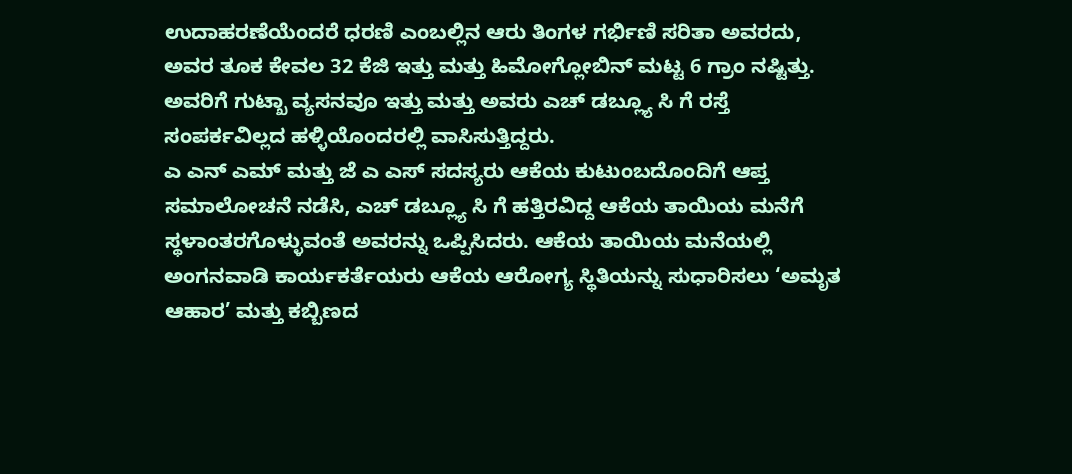ಉದಾಹರಣೆಯೆಂದರೆ ಧರಣಿ ಎಂಬಲ್ಲಿನ ಆರು ತಿಂಗಳ ಗರ್ಭಿಣಿ ಸರಿತಾ ಅವರದು, ಅವರ ತೂಕ ಕೇವಲ 32 ಕೆಜಿ ಇತ್ತು ಮತ್ತು ಹಿಮೋಗ್ಲೋಬಿನ್ ಮಟ್ಟ 6 ಗ್ರಾಂ ನಷ್ಟಿತ್ತು. ಅವರಿಗೆ ಗುಟ್ಖಾ ವ್ಯಸನವೂ ಇತ್ತು ಮತ್ತು ಅವರು ಎಚ್ ಡಬ್ಲ್ಯೂ ಸಿ ಗೆ ರಸ್ತೆ ಸಂಪರ್ಕವಿಲ್ಲದ ಹಳ್ಳಿಯೊಂದರಲ್ಲಿ ವಾಸಿಸುತ್ತಿದ್ದರು.
ಎ ಎನ್ ಎಮ್ ಮತ್ತು ಜೆ ಎ ಎಸ್ ಸದಸ್ಯರು ಆಕೆಯ ಕುಟುಂಬದೊಂದಿಗೆ ಆಪ್ತ ಸಮಾಲೋಚನೆ ನಡೆಸಿ, ಎಚ್ ಡಬ್ಲ್ಯೂ ಸಿ ಗೆ ಹತ್ತಿರವಿದ್ದ ಆಕೆಯ ತಾಯಿಯ ಮನೆಗೆ ಸ್ಥಳಾಂತರಗೊಳ್ಳುವಂತೆ ಅವರನ್ನು ಒಪ್ಪಿಸಿದರು. ಆಕೆಯ ತಾಯಿಯ ಮನೆಯಲ್ಲಿ ಅಂಗನವಾಡಿ ಕಾರ್ಯಕರ್ತೆಯರು ಆಕೆಯ ಆರೋಗ್ಯ ಸ್ಥಿತಿಯನ್ನು ಸುಧಾರಿಸಲು ‘ಅಮೃತ ಆಹಾರ’ ಮತ್ತು ಕಬ್ಬಿಣದ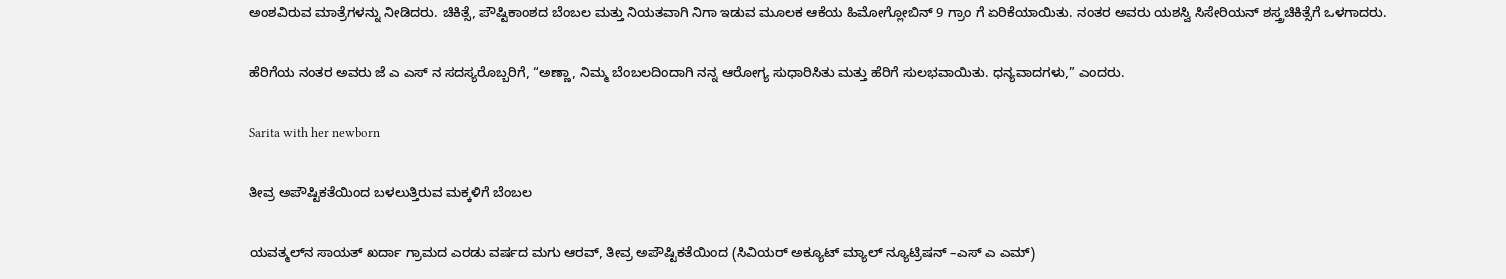ಅಂಶವಿರುವ ಮಾತ್ರೆಗಳನ್ನು ನೀಡಿದರು. ಚಿಕಿತ್ಸೆ, ಪೌಷ್ಟಿಕಾಂಶದ ಬೆಂಬಲ ಮತ್ತು ನಿಯತವಾಗಿ ನಿಗಾ ಇಡುವ ಮೂಲಕ ಆಕೆಯ ಹಿಮೋಗ್ಲೋಬಿನ್ 9 ಗ್ರಾಂ ಗೆ ಏರಿಕೆಯಾಯಿತು. ನಂತರ ಅವರು ಯಶಸ್ವಿ ಸಿಸೇರಿಯನ್ ಶಸ್ತ್ರಚಿಕಿತ್ಸೆಗೆ ಒಳಗಾದರು.

ಹೆರಿಗೆಯ ನಂತರ ಅವರು ಜೆ ಎ ಎಸ್ ನ ಸದಸ್ಯರೊಬ್ಬರಿಗೆ, “ಅಣ್ಣಾ, ನಿಮ್ಮ ಬೆಂಬಲದಿಂದಾಗಿ ನನ್ನ ಆರೋಗ್ಯ ಸುಧಾರಿಸಿತು ಮತ್ತು ಹೆರಿಗೆ ಸುಲಭವಾಯಿತು. ಧನ್ಯವಾದಗಳು,” ಎಂದರು.

Sarita with her newborn

ತೀವ್ರ ಅಪೌಷ್ಟಿಕತೆಯಿಂದ ಬಳಲುತ್ತಿರುವ ಮಕ್ಕಳಿಗೆ ಬೆಂಬಲ

ಯವತ್ಮಲ್‌ನ ಸಾಯತ್ ಖರ್ದಾ ಗ್ರಾಮದ ಎರಡು ವರ್ಷದ ಮಗು ಆರವ್, ತೀವ್ರ ಅಪೌಷ್ಟಿಕತೆಯಿಂದ (ಸಿವಿಯರ್ ಅಕ್ಯೂಟ್ ಮ್ಯಾಲ್ ನ್ಯೂಟ್ರಿಷನ್ –ಎಸ್ ಎ ಎಮ್)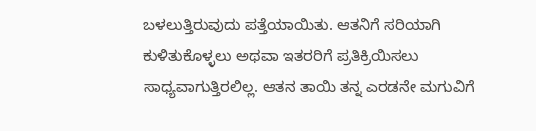ಬಳಲುತ್ತಿರುವುದು ಪತ್ತೆಯಾಯಿತು. ಆತನಿಗೆ ಸರಿಯಾಗಿ ಕುಳಿತುಕೊಳ್ಳಲು ಅಥವಾ ಇತರರಿಗೆ ಪ್ರತಿಕ್ರಿಯಿಸಲು ಸಾಧ್ಯವಾಗುತ್ತಿರಲಿಲ್ಲ. ಆತನ ತಾಯಿ ತನ್ನ ಎರಡನೇ ಮಗುವಿಗೆ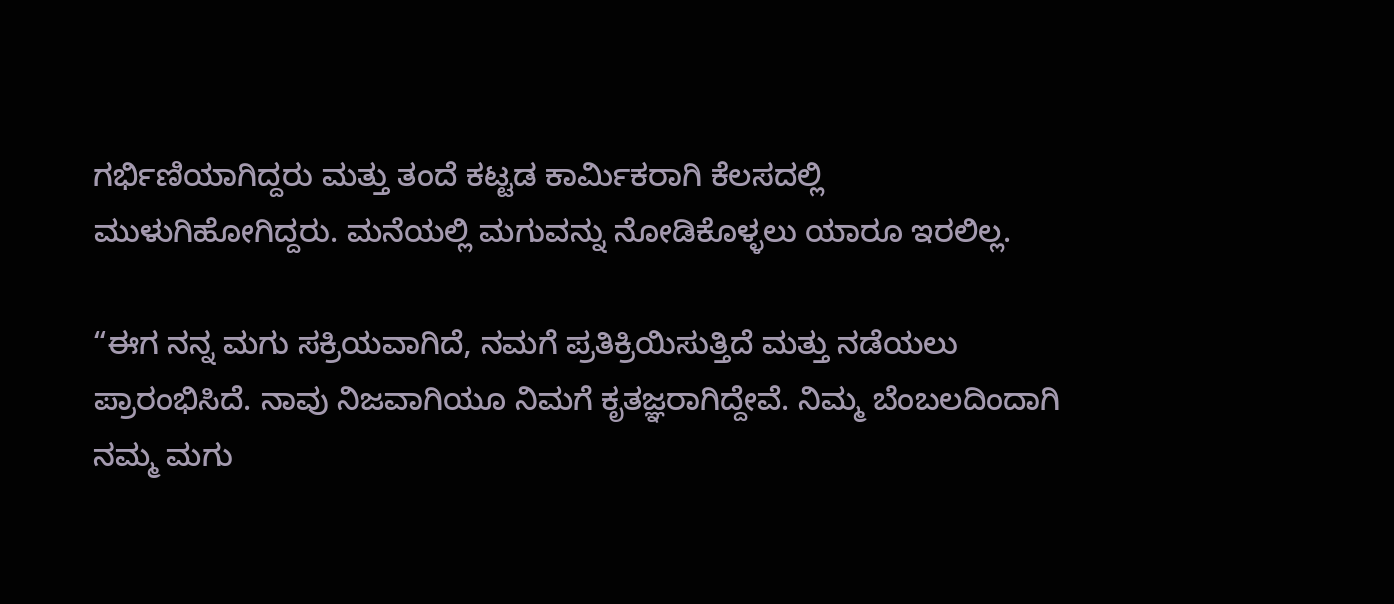ಗರ್ಭಿಣಿಯಾಗಿದ್ದರು ಮತ್ತು ತಂದೆ ಕಟ್ಟಡ ಕಾರ್ಮಿಕರಾಗಿ ಕೆಲಸದಲ್ಲಿ ಮುಳುಗಿಹೋಗಿದ್ದರು. ಮನೆಯಲ್ಲಿ ಮಗುವನ್ನು ನೋಡಿಕೊಳ್ಳಲು ಯಾರೂ ಇರಲಿಲ್ಲ.

“ಈಗ ನನ್ನ ಮಗು ಸಕ್ರಿಯವಾಗಿದೆ, ನಮಗೆ ಪ್ರತಿಕ್ರಿಯಿಸುತ್ತಿದೆ ಮತ್ತು ನಡೆಯಲು ಪ್ರಾರಂಭಿಸಿದೆ. ನಾವು ನಿಜವಾಗಿಯೂ ನಿಮಗೆ ಕೃತಜ್ಞರಾಗಿದ್ದೇವೆ. ನಿಮ್ಮ ಬೆಂಬಲದಿಂದಾಗಿ ನಮ್ಮ ಮಗು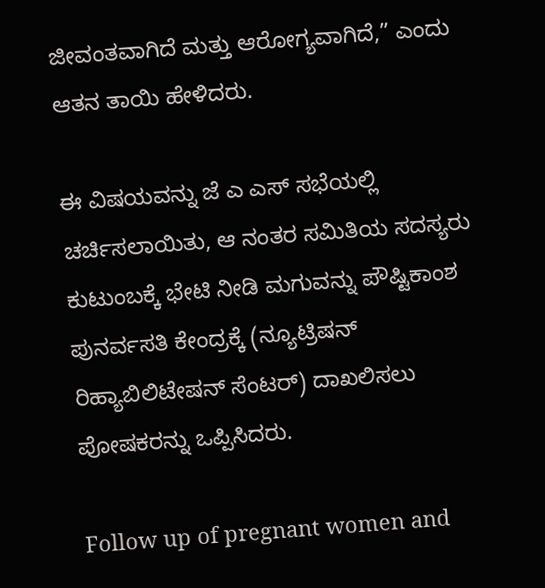ಜೀವಂತವಾಗಿದೆ ಮತ್ತು ಆರೋಗ್ಯವಾಗಿದೆ,” ಎಂದು ಆತನ ತಾಯಿ ಹೇಳಿದರು.

ಈ ವಿಷಯವನ್ನು ಜೆ ಎ ಎಸ್ ಸಭೆಯಲ್ಲಿ ಚರ್ಚಿಸಲಾಯಿತು, ಆ ನಂತರ ಸಮಿತಿಯ ಸದಸ್ಯರು ಕುಟುಂಬಕ್ಕೆ ಭೇಟಿ ನೀಡಿ ಮಗುವನ್ನು ಪೌಷ್ಟಿಕಾಂಶ ಪುನರ್ವಸತಿ ಕೇಂದ್ರಕ್ಕೆ (ನ್ಯೂಟ್ರಿಷನ್ ರಿಹ್ಯಾಬಿಲಿಟೇಷನ್ ಸೆಂಟರ್) ದಾಖಲಿಸಲು ಪೋಷಕರನ್ನು ಒಪ್ಪಿಸಿದರು.

Follow up of pregnant women and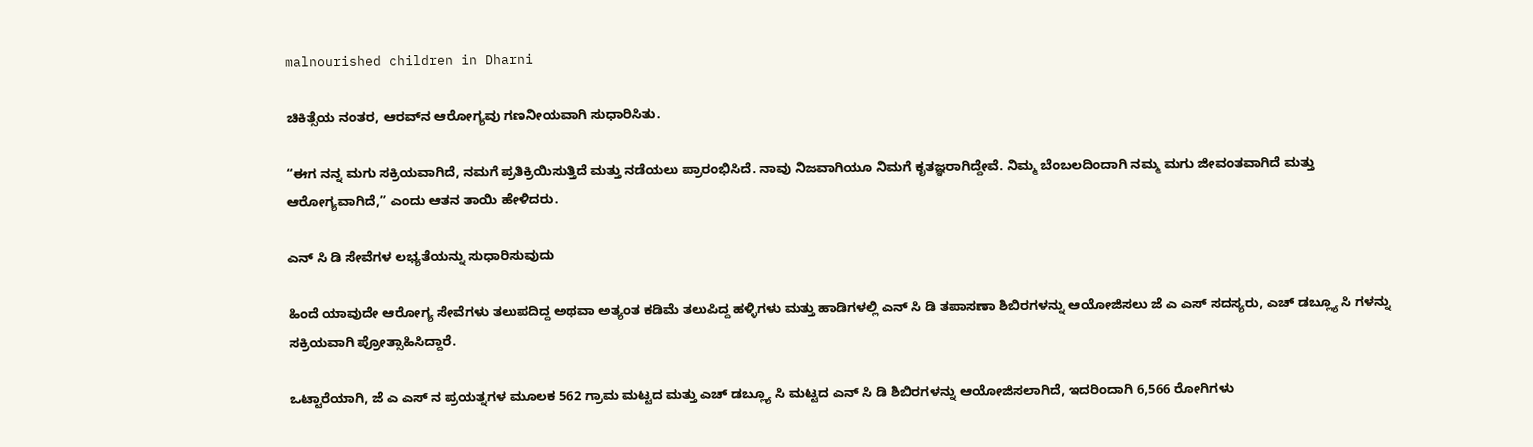malnourished children in Dharni

ಚಿಕಿತ್ಸೆಯ ನಂತರ, ಆರವ್‌ನ ಆರೋಗ್ಯವು ಗಣನೀಯವಾಗಿ ಸುಧಾರಿಸಿತು.

“ಈಗ ನನ್ನ ಮಗು ಸಕ್ರಿಯವಾಗಿದೆ, ನಮಗೆ ಪ್ರತಿಕ್ರಿಯಿಸುತ್ತಿದೆ ಮತ್ತು ನಡೆಯಲು ಪ್ರಾರಂಭಿಸಿದೆ. ನಾವು ನಿಜವಾಗಿಯೂ ನಿಮಗೆ ಕೃತಜ್ಞರಾಗಿದ್ದೇವೆ. ನಿಮ್ಮ ಬೆಂಬಲದಿಂದಾಗಿ ನಮ್ಮ ಮಗು ಜೀವಂತವಾಗಿದೆ ಮತ್ತು ಆರೋಗ್ಯವಾಗಿದೆ,” ಎಂದು ಆತನ ತಾಯಿ ಹೇಳಿದರು.

ಎನ್ ಸಿ ಡಿ ಸೇವೆಗಳ ಲಭ್ಯತೆಯನ್ನು ಸುಧಾರಿಸುವುದು

ಹಿಂದೆ ಯಾವುದೇ ಆರೋಗ್ಯ ಸೇವೆಗಳು ತಲುಪದಿದ್ದ ಅಥವಾ ಅತ್ಯಂತ ಕಡಿಮೆ ತಲುಪಿದ್ದ ಹಳ್ಳಿಗಳು ಮತ್ತು ಹಾಡಿಗಳಲ್ಲಿ ಎನ್ ಸಿ ಡಿ ತಪಾಸಣಾ ಶಿಬಿರಗಳನ್ನು ಆಯೋಜಿಸಲು ಜೆ ಎ ಎಸ್ ಸದಸ್ಯರು, ಎಚ್ ಡಬ್ಲ್ಯೂ ಸಿ ಗಳನ್ನು ಸಕ್ರಿಯವಾಗಿ ಪ್ರೋತ್ಸಾಹಿಸಿದ್ದಾರೆ.

ಒಟ್ಟಾರೆಯಾಗಿ, ಜೆ ಎ ಎಸ್ ನ ಪ್ರಯತ್ನಗಳ ಮೂಲಕ 562 ಗ್ರಾಮ ಮಟ್ಟದ ಮತ್ತು ಎಚ್ ಡಬ್ಲ್ಯೂ ಸಿ ಮಟ್ಟದ ಎನ್ ಸಿ ಡಿ ಶಿಬಿರಗಳನ್ನು ಆಯೋಜಿಸಲಾಗಿದೆ, ಇದರಿಂದಾಗಿ 6,566 ರೋಗಿಗಳು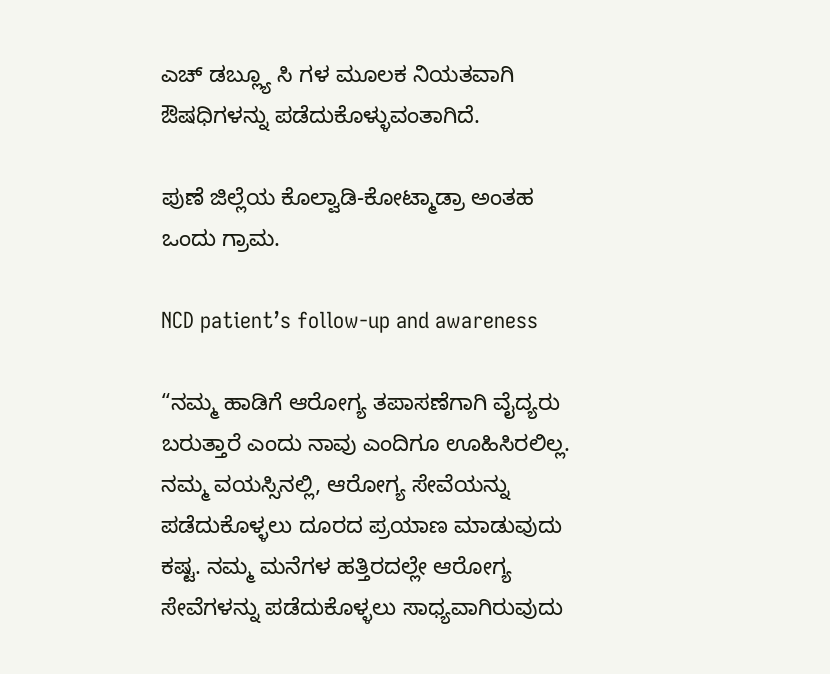ಎಚ್ ಡಬ್ಲ್ಯೂ ಸಿ ಗಳ ಮೂಲಕ ನಿಯತವಾಗಿ ಔಷಧಿಗಳನ್ನು ಪಡೆದುಕೊಳ್ಳುವಂತಾಗಿದೆ.

ಪುಣೆ ಜಿಲ್ಲೆಯ ಕೊಲ್ವಾಡಿ-ಕೋಟ್ಮಾಡ್ರಾ ಅಂತಹ ಒಂದು ಗ್ರಾಮ.

NCD patient’s follow-up and awareness

“ನಮ್ಮ ಹಾಡಿಗೆ ಆರೋಗ್ಯ ತಪಾಸಣೆಗಾಗಿ ವೈದ್ಯರು ಬರುತ್ತಾರೆ ಎಂದು ನಾವು ಎಂದಿಗೂ ಊಹಿಸಿರಲಿಲ್ಲ. ನಮ್ಮ ವಯಸ್ಸಿನಲ್ಲಿ, ಆರೋಗ್ಯ ಸೇವೆಯನ್ನು ಪಡೆದುಕೊಳ್ಳಲು ದೂರದ ಪ್ರಯಾಣ ಮಾಡುವುದು ಕಷ್ಟ. ನಮ್ಮ ಮನೆಗಳ ಹತ್ತಿರದಲ್ಲೇ ಆರೋಗ್ಯ ಸೇವೆಗಳನ್ನು ಪಡೆದುಕೊಳ್ಳಲು ಸಾಧ್ಯವಾಗಿರುವುದು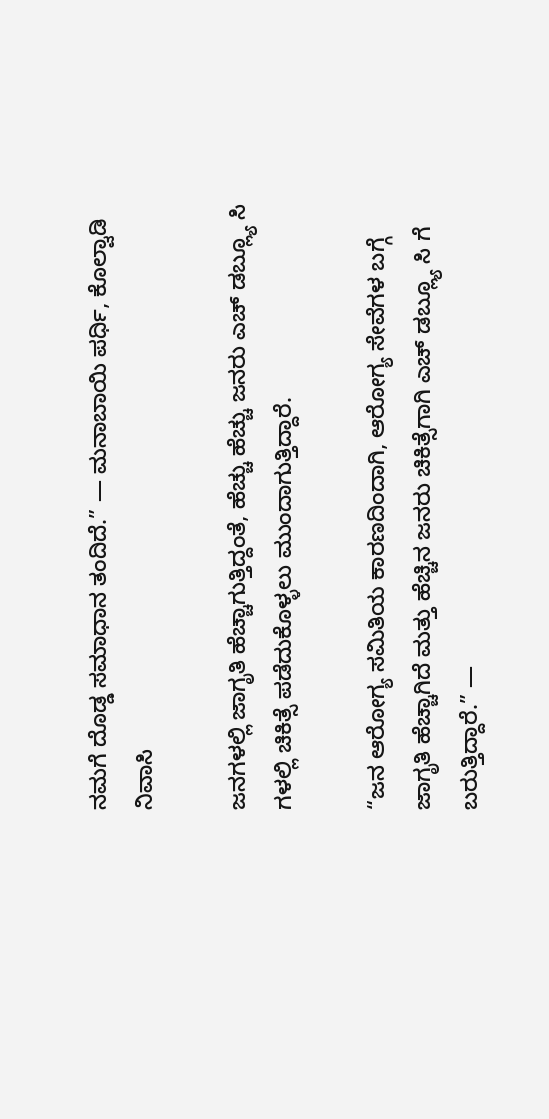ನಮಗೆ ದೊಡ್ಡ ಸಮಾಧಾನ ತಂದಿದೆ.” — ಮನಾಬಾಯಿ ಪರ್ಧಿ, ಕೊಲ್ವಾಡಿ ನಿವಾಸಿ

ಜನಗಳಲ್ಲಿ ಜಾಗೃತಿ ಹೆಚ್ಚಾಗುತ್ತಿದ್ದಂತೆ, ಹೆಚ್ಚು ಹೆಚ್ಚು ಜನರು ಎಚ್ ಡಬ್ಲ್ಯೂ ಸಿ ಗಳಲ್ಲಿ ಚಿಕಿತ್ಸೆ ಪಡೆದುಕೊಳ್ಳಲು ಮುಂದಾಗುತ್ತಿದ್ದಾರೆ.

“ಜನ ಆರೋಗ್ಯ ಸಮಿತಿಯ ಕಾರಣದಿಂದಾಗಿ, ಆರೋಗ್ಯ ಸೇವೆಗಳ ಬಗ್ಗೆ ಜಾಗೃತಿ ಹೆಚ್ಚಾಗಿದೆ ಮತ್ತು ಹೆಚ್ಚಿನ ಜನರು ಚಿಕಿತ್ಸೆಗಾಗಿ ಎಚ್ ಡಬ್ಲ್ಯೂ ಸಿ ಗೆ ಬರುತ್ತಿದ್ದಾರೆ.” —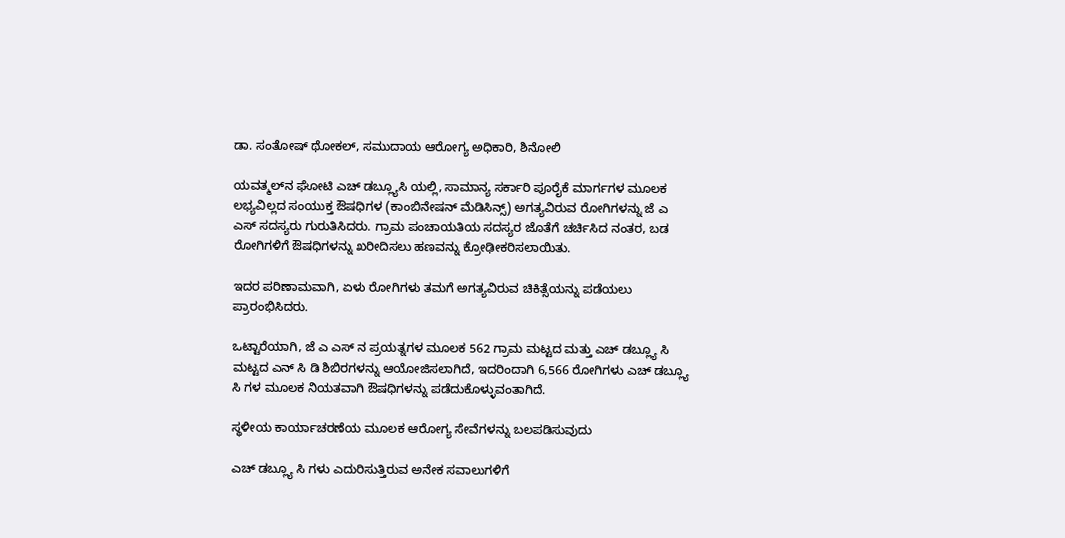ಡಾ. ಸಂತೋಷ್ ಥೋಕಲ್, ಸಮುದಾಯ ಆರೋಗ್ಯ ಅಧಿಕಾರಿ, ಶಿನೋಲಿ

ಯವತ್ಮಲ್‌ನ ಘೋಟಿ ಎಚ್ ಡಬ್ಲ್ಯೂಸಿ ಯಲ್ಲಿ, ಸಾಮಾನ್ಯ ಸರ್ಕಾರಿ ಪೂರೈಕೆ ಮಾರ್ಗಗಳ ಮೂಲಕ ಲಭ್ಯವಿಲ್ಲದ ಸಂಯುಕ್ತ ಔಷಧಿಗಳ (ಕಾಂಬಿನೇಷನ್ ಮೆಡಿಸಿನ್ಸ್) ಅಗತ್ಯವಿರುವ ರೋಗಿಗಳನ್ನು ಜೆ ಎ ಎಸ್ ಸದಸ್ಯರು ಗುರುತಿಸಿದರು. ಗ್ರಾಮ ಪಂಚಾಯತಿಯ ಸದಸ್ಯರ ಜೊತೆಗೆ ಚರ್ಚಿಸಿದ ನಂತರ, ಬಡ ರೋಗಿಗಳಿಗೆ ಔಷಧಿಗಳನ್ನು ಖರೀದಿಸಲು ಹಣವನ್ನು ಕ್ರೋಢೀಕರಿಸಲಾಯಿತು.

ಇದರ ಪರಿಣಾಮವಾಗಿ, ಏಳು ರೋಗಿಗಳು ತಮಗೆ ಅಗತ್ಯವಿರುವ ಚಿಕಿತ್ಸೆಯನ್ನು ಪಡೆಯಲು ಪ್ರಾರಂಭಿಸಿದರು.

ಒಟ್ಟಾರೆಯಾಗಿ, ಜೆ ಎ ಎಸ್ ನ ಪ್ರಯತ್ನಗಳ ಮೂಲಕ 562 ಗ್ರಾಮ ಮಟ್ಟದ ಮತ್ತು ಎಚ್ ಡಬ್ಲ್ಯೂ ಸಿ ಮಟ್ಟದ ಎನ್ ಸಿ ಡಿ ಶಿಬಿರಗಳನ್ನು ಆಯೋಜಿಸಲಾಗಿದೆ, ಇದರಿಂದಾಗಿ 6,566 ರೋಗಿಗಳು ಎಚ್ ಡಬ್ಲ್ಯೂ ಸಿ ಗಳ ಮೂಲಕ ನಿಯತವಾಗಿ ಔಷಧಿಗಳನ್ನು ಪಡೆದುಕೊಳ್ಳುವಂತಾಗಿದೆ.

ಸ್ಥಳೀಯ ಕಾರ್ಯಾಚರಣೆಯ ಮೂಲಕ ಆರೋಗ್ಯ ಸೇವೆಗಳನ್ನು ಬಲಪಡಿಸುವುದು

ಎಚ್ ಡಬ್ಲ್ಯೂ ಸಿ ಗಳು ಎದುರಿಸುತ್ತಿರುವ ಅನೇಕ ಸವಾಲುಗಳಿಗೆ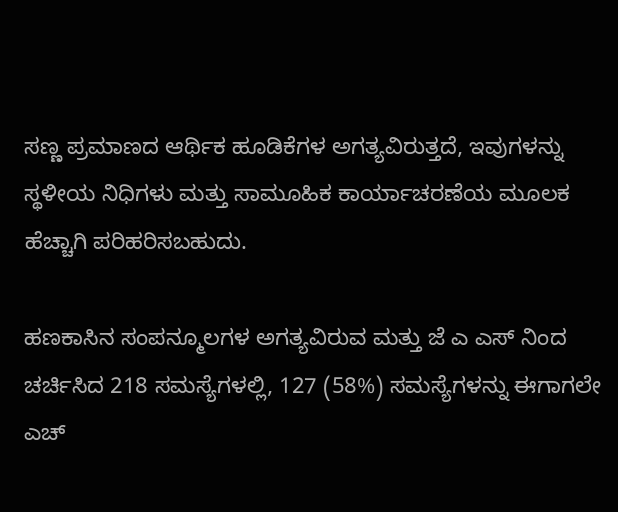ಸಣ್ಣ ಪ್ರಮಾಣದ ಆರ್ಥಿಕ ಹೂಡಿಕೆಗಳ ಅಗತ್ಯವಿರುತ್ತದೆ, ಇವುಗಳನ್ನು ಸ್ಥಳೀಯ ನಿಧಿಗಳು ಮತ್ತು ಸಾಮೂಹಿಕ ಕಾರ್ಯಾಚರಣೆಯ ಮೂಲಕ ಹೆಚ್ಚಾಗಿ ಪರಿಹರಿಸಬಹುದು.

ಹಣಕಾಸಿನ ಸಂಪನ್ಮೂಲಗಳ ಅಗತ್ಯವಿರುವ ಮತ್ತು ಜೆ ಎ ಎಸ್ ನಿಂದ ಚರ್ಚಿಸಿದ 218 ಸಮಸ್ಯೆಗಳಲ್ಲಿ, 127 (58%) ಸಮಸ್ಯೆಗಳನ್ನು ಈಗಾಗಲೇ ಎಚ್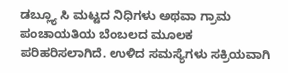ಡಬ್ಲ್ಯೂ ಸಿ ಮಟ್ಟದ ನಿಧಿಗಳು ಅಥವಾ ಗ್ರಾಮ ಪಂಚಾಯತಿಯ ಬೆಂಬಲದ ಮೂಲಕ ಪರಿಹರಿಸಲಾಗಿದೆ. ಉಳಿದ ಸಮಸ್ಯೆಗಳು ಸಕ್ರಿಯವಾಗಿ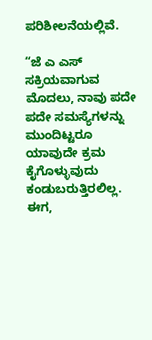ಪರಿಶೀಲನೆಯಲ್ಲಿವೆ.

“ಜೆ ಎ ಎಸ್ ಸಕ್ರಿಯವಾಗುವ ಮೊದಲು, ನಾವು ಪದೇ ಪದೇ ಸಮಸ್ಯೆಗಳನ್ನು ಮುಂದಿಟ್ಟರೂ ಯಾವುದೇ ಕ್ರಮ ಕೈಗೊಳ್ಳುವುದು ಕಂಡುಬರುತ್ತಿರಲಿಲ್ಲ. ಈಗ,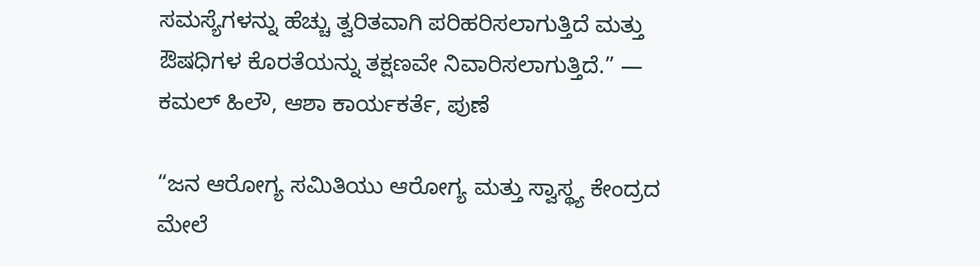ಸಮಸ್ಯೆಗಳನ್ನು ಹೆಚ್ಚು ತ್ವರಿತವಾಗಿ ಪರಿಹರಿಸಲಾಗುತ್ತಿದೆ ಮತ್ತು ಔಷಧಿಗಳ ಕೊರತೆಯನ್ನು ತಕ್ಷಣವೇ ನಿವಾರಿಸಲಾಗುತ್ತಿದೆ.” — ಕಮಲ್ ಹಿಲೌ, ಆಶಾ ಕಾರ್ಯಕರ್ತೆ, ಪುಣೆ

“ಜನ ಆರೋಗ್ಯ ಸಮಿತಿಯು ಆರೋಗ್ಯ ಮತ್ತು ಸ್ವಾಸ್ಥ್ಯ ಕೇಂದ್ರದ ಮೇಲೆ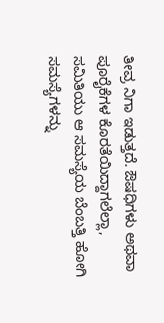ತೀವ್ರ ನಿಗಾ ಇಡುತ್ತದೆ. ಔಷಧಿಗಳು ಅಥವಾ ಪೂರೈಕೆಗಳ ಕೊರತೆಯಿದ್ದಾಗಲೆಲ್ಲಾ, ಸಮಿತಿಯು ಆ ಸಮಸ್ಯೆಯ ಬೆಂಬತ್ತಿ ಹೋಗಿ ಸಮಸ್ಯೆಗಳನ್ನು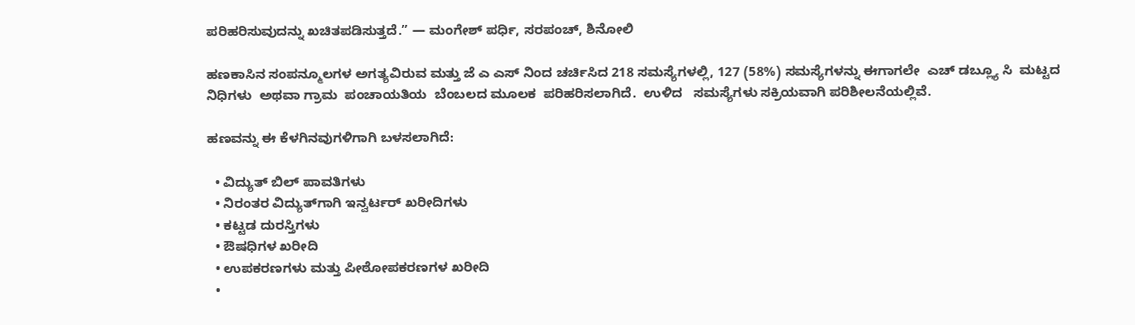ಪರಿಹರಿಸುವುದನ್ನು ಖಚಿತಪಡಿಸುತ್ತದೆ.” — ಮಂಗೇಶ್ ಪರ್ಧಿ, ಸರಪಂಚ್, ಶಿನೋಲಿ

ಹಣಕಾಸಿನ ಸಂಪನ್ಮೂಲಗಳ ಅಗತ್ಯವಿರುವ ಮತ್ತು ಜೆ ಎ ಎಸ್ ನಿಂದ ಚರ್ಚಿಸಿದ 218 ಸಮಸ್ಯೆಗಳಲ್ಲಿ, 127 (58%) ಸಮಸ್ಯೆಗಳನ್ನು ಈಗಾಗಲೇ  ಎಚ್ ಡಬ್ಲ್ಯೂ ಸಿ  ಮಟ್ಟದ  ನಿಧಿಗಳು  ಅಥವಾ ಗ್ರಾಮ  ಪಂಚಾಯತಿಯ  ಬೆಂಬಲದ ಮೂಲಕ  ಪರಿಹರಿಸಲಾಗಿದೆ.  ಉಳಿದ   ಸಮಸ್ಯೆಗಳು ಸಕ್ರಿಯವಾಗಿ ಪರಿಶೀಲನೆಯಲ್ಲಿವೆ.

ಹಣವನ್ನು ಈ ಕೆಳಗಿನವುಗಳಿಗಾಗಿ ಬಳಸಲಾಗಿದೆ:

  • ವಿದ್ಯುತ್ ಬಿಲ್ ಪಾವತಿಗಳು
  • ನಿರಂತರ ವಿದ್ಯುತ್‌ಗಾಗಿ ಇನ್ವರ್ಟರ್ ಖರೀದಿಗಳು
  • ಕಟ್ಟಡ ದುರಸ್ತಿಗಳು
  • ಔಷಧಿಗಳ ಖರೀದಿ
  • ಉಪಕರಣಗಳು ಮತ್ತು ಪೀಠೋಪಕರಣಗಳ ಖರೀದಿ
  •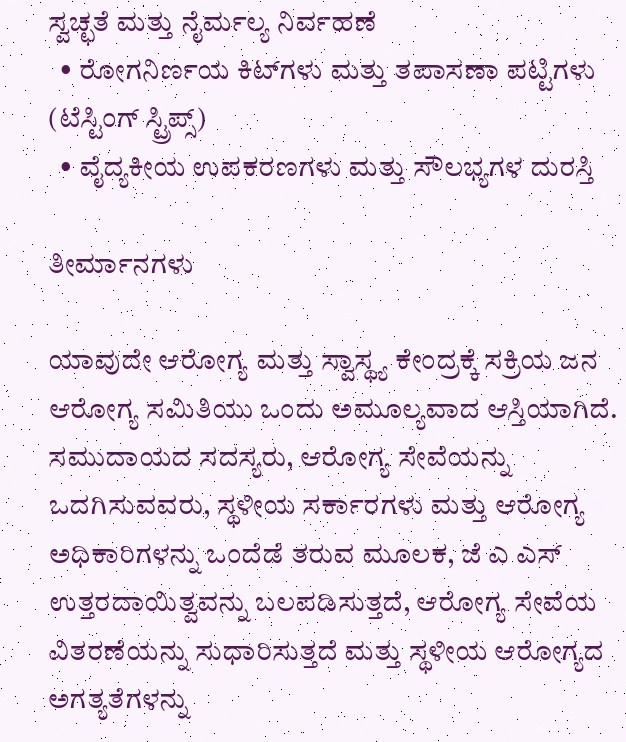ಸ್ವಚ್ಛತೆ ಮತ್ತು ನೈರ್ಮಲ್ಯ ನಿರ್ವಹಣೆ
  • ರೋಗನಿರ್ಣಯ ಕಿಟ್‌ಗಳು ಮತ್ತು ತಪಾಸಣಾ ಪಟ್ಟಿಗಳು (ಟೆಸ್ಟಿಂಗ್ ಸ್ಟ್ರಿಪ್ಸ್)
  • ವೈದ್ಯಕೀಯ ಉಪಕರಣಗಳು ಮತ್ತು ಸೌಲಭ್ಯಗಳ ದುರಸ್ತಿ

ತೀರ್ಮಾನಗಳು

ಯಾವುದೇ ಆರೋಗ್ಯ ಮತ್ತು ಸ್ವಾಸ್ಥ್ಯ ಕೇಂದ್ರಕ್ಕೆ ಸಕ್ರಿಯ ಜನ ಆರೋಗ್ಯ ಸಮಿತಿಯು ಒಂದು ಅಮೂಲ್ಯವಾದ ಆಸ್ತಿಯಾಗಿದೆ. ಸಮುದಾಯದ ಸದಸ್ಯರು, ಆರೋಗ್ಯ ಸೇವೆಯನ್ನು ಒದಗಿಸುವವರು, ಸ್ಥಳೀಯ ಸರ್ಕಾರಗಳು ಮತ್ತು ಆರೋಗ್ಯ ಅಧಿಕಾರಿಗಳನ್ನು ಒಂದೆಡೆ ತರುವ ಮೂಲಕ, ಜೆ ಎ ಎಸ್ ಉತ್ತರದಾಯಿತ್ವವನ್ನು ಬಲಪಡಿಸುತ್ತದೆ, ಆರೋಗ್ಯ ಸೇವೆಯ ವಿತರಣೆಯನ್ನು ಸುಧಾರಿಸುತ್ತದೆ ಮತ್ತು ಸ್ಥಳೀಯ ಆರೋಗ್ಯದ ಅಗತ್ಯತೆಗಳನ್ನು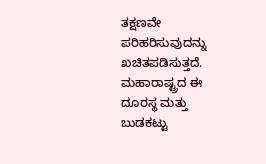ತಕ್ಷಣವೇ ಪರಿಹರಿಸುವುದನ್ನು ಖಚಿತಪಡಿಸುತ್ತದೆ. ಮಹಾರಾಷ್ಟ್ರದ ಈ ದೂರಸ್ಥ ಮತ್ತು ಬುಡಕಟ್ಟು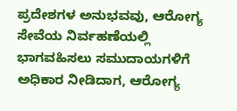ಪ್ರದೇಶಗಳ ಅನುಭವವು, ಆರೋಗ್ಯ ಸೇವೆಯ ನಿರ್ವಹಣೆಯಲ್ಲಿ ಭಾಗವಹಿಸಲು ಸಮುದಾಯಗಳಿಗೆ ಅಧಿಕಾರ ನೀಡಿದಾಗ, ಆರೋಗ್ಯ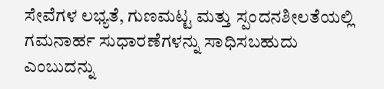ಸೇವೆಗಳ ಲಭ್ಯತೆ, ಗುಣಮಟ್ಟ ಮತ್ತು ಸ್ಪಂದನಶೀಲತೆಯಲ್ಲಿ ಗಮನಾರ್ಹ ಸುಧಾರಣೆಗಳನ್ನು ಸಾಧಿಸಬಹುದು ಎಂಬುದನ್ನು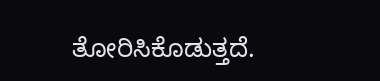ತೋರಿಸಿಕೊಡುತ್ತದೆ.